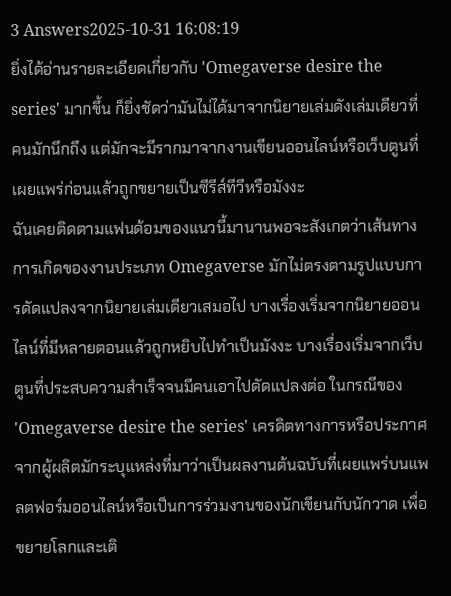3 Answers2025-10-31 16:08:19
ยิ่งได้อ่านรายละเอียดเกี่ยวกับ 'Omegaverse desire the series' มากขึ้น ก็ยิ่งชัดว่ามันไม่ได้มาจากนิยายเล่มดังเล่มเดียวที่คนมักนึกถึง แต่มักจะมีรากมาจากงานเขียนออนไลน์หรือเว็บตูนที่เผยแพร่ก่อนแล้วถูกขยายเป็นซีรีส์ทีวีหรือมังงะ
ฉันเคยติดตามแฟนด้อมของแนวนี้มานานพอจะสังเกตว่าเส้นทางการเกิดของงานประเภท Omegaverse มักไม่ตรงตามรูปแบบการดัดแปลงจากนิยายเล่มเดียวเสมอไป บางเรื่องเริ่มจากนิยายออนไลน์ที่มีหลายตอนแล้วถูกหยิบไปทำเป็นมังงะ บางเรื่องเริ่มจากเว็บตูนที่ประสบความสำเร็จจนมีคนเอาไปดัดแปลงต่อ ในกรณีของ 'Omegaverse desire the series' เครดิตทางการหรือประกาศจากผู้ผลิตมักระบุแหล่งที่มาว่าเป็นผลงานต้นฉบับที่เผยแพร่บนแพลตฟอร์มออนไลน์หรือเป็นการร่วมงานของนักเขียนกับนักวาด เพื่อขยายโลกและเติ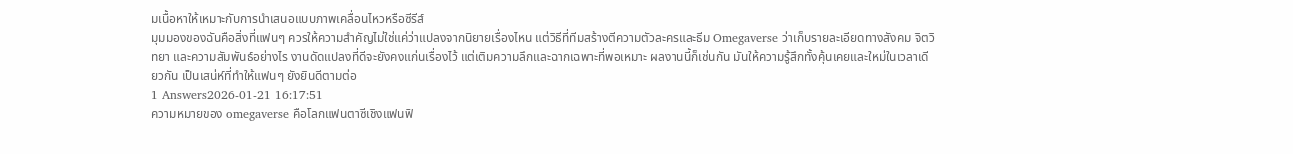มเนื้อหาให้เหมาะกับการนำเสนอแบบภาพเคลื่อนไหวหรือซีรีส์
มุมมองของฉันคือสิ่งที่แฟนๆ ควรให้ความสำคัญไม่ใช่แค่ว่าแปลงจากนิยายเรื่องไหน แต่วิธีที่ทีมสร้างตีความตัวละครและธีม Omegaverse ว่าเก็บรายละเอียดทางสังคม จิตวิทยา และความสัมพันธ์อย่างไร งานดัดแปลงที่ดีจะยังคงแก่นเรื่องไว้ แต่เติมความลึกและฉากเฉพาะที่พอเหมาะ ผลงานนี้ก็เช่นกัน มันให้ความรู้สึกทั้งคุ้นเคยและใหม่ในเวลาเดียวกัน เป็นเสน่ห์ที่ทำให้แฟนๆ ยังยินดีตามต่อ
1 Answers2026-01-21 16:17:51
ความหมายของ omegaverse คือโลกแฟนตาซีเชิงแฟนฟิ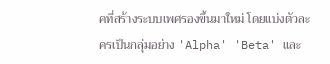คที่สร้างระบบเพศรองขึ้นมาใหม่ โดยแบ่งตัวละครเป็นกลุ่มอย่าง 'Alpha' 'Beta' และ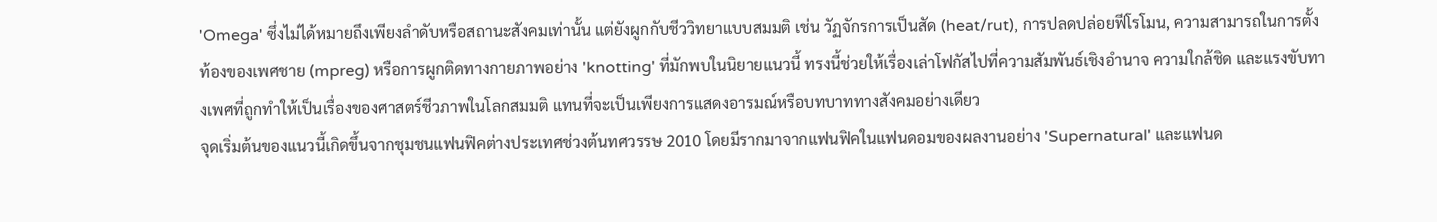'Omega' ซึ่งไม่ได้หมายถึงเพียงลำดับหรือสถานะสังคมเท่านั้น แต่ยังผูกกับชีววิทยาแบบสมมติ เช่น วัฏจักรการเป็นสัด (heat/rut), การปลดปล่อยฟีโรโมน, ความสามารถในการตั้งท้องของเพศชาย (mpreg) หรือการผูกติดทางกายภาพอย่าง 'knotting' ที่มักพบในนิยายแนวนี้ ทรงนี้ช่วยให้เรื่องเล่าโฟกัสไปที่ความสัมพันธ์เชิงอำนาจ ความใกล้ชิด และแรงขับทางเพศที่ถูกทำให้เป็นเรื่องของศาสตร์ชีวภาพในโลกสมมติ แทนที่จะเป็นเพียงการแสดงอารมณ์หรือบทบาททางสังคมอย่างเดียว
จุดเริ่มต้นของแนวนี้เกิดขึ้นจากชุมชนแฟนฟิคต่างประเทศช่วงต้นทศวรรษ 2010 โดยมีรากมาจากแฟนฟิคในแฟนดอมของผลงานอย่าง 'Supernatural' และแฟนด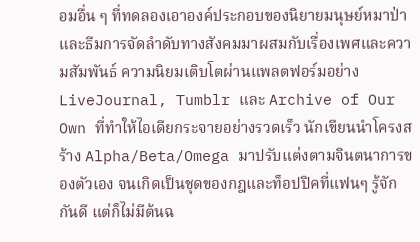อมอื่น ๆ ที่ทดลองเอาองค์ประกอบของนิยายมนุษย์หมาป่าและธีมการจัดลำดับทางสังคมมาผสมกับเรื่องเพศและความสัมพันธ์ ความนิยมเติบโตผ่านแพลตฟอร์มอย่าง LiveJournal, Tumblr และ Archive of Our Own ที่ทำให้ไอเดียกระจายอย่างรวดเร็ว นักเขียนนำโครงสร้าง Alpha/Beta/Omega มาปรับแต่งตามจินตนาการของตัวเอง จนเกิดเป็นชุดของกฎและท็อปปิคที่แฟนๆ รู้จักกันดี แต่ก็ไม่มีต้นฉ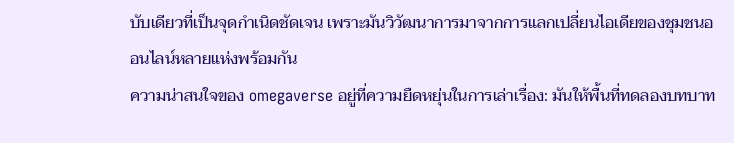บับเดียวที่เป็นจุดกำเนิดชัดเจน เพราะมันวิวัฒนาการมาจากการแลกเปลี่ยนไอเดียของชุมชนออนไลน์หลายแห่งพร้อมกัน
ความน่าสนใจของ omegaverse อยู่ที่ความยืดหยุ่นในการเล่าเรื่อง: มันให้พื้นที่ทดลองบทบาท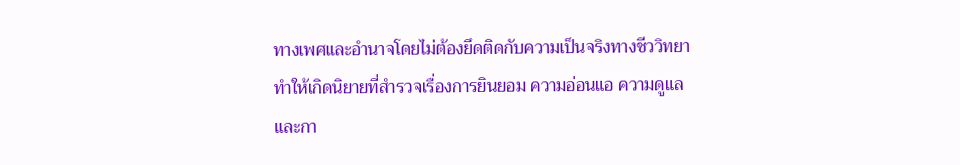ทางเพศและอำนาจโดยไม่ต้องยึดติดกับความเป็นจริงทางชีววิทยา ทำให้เกิดนิยายที่สำรวจเรื่องการยินยอม ความอ่อนแอ ความดูแล และกา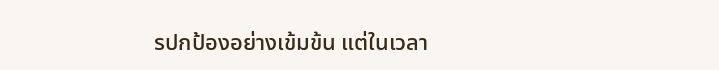รปกป้องอย่างเข้มข้น แต่ในเวลา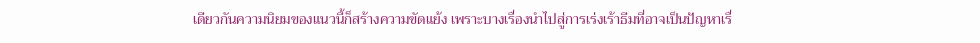เดียวกันความนิยมของแนวนี้ก็สร้างความขัดแย้ง เพราะบางเรื่องนำไปสู่การเร่งเร้าธีมที่อาจเป็นปัญหาเรื่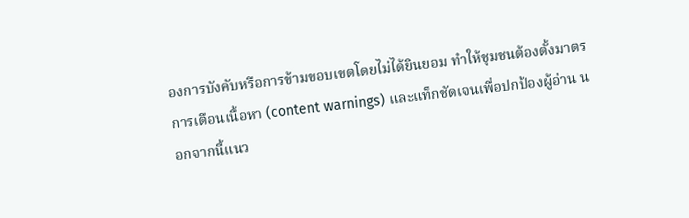องการบังคับหรือการข้ามขอบเขตโดยไม่ได้ยินยอม ทำให้ชุมชนต้องตั้งมาตรการเตือนเนื้อหา (content warnings) และแท็กชัดเจนเพื่อปกป้องผู้อ่าน นอกจากนี้แนว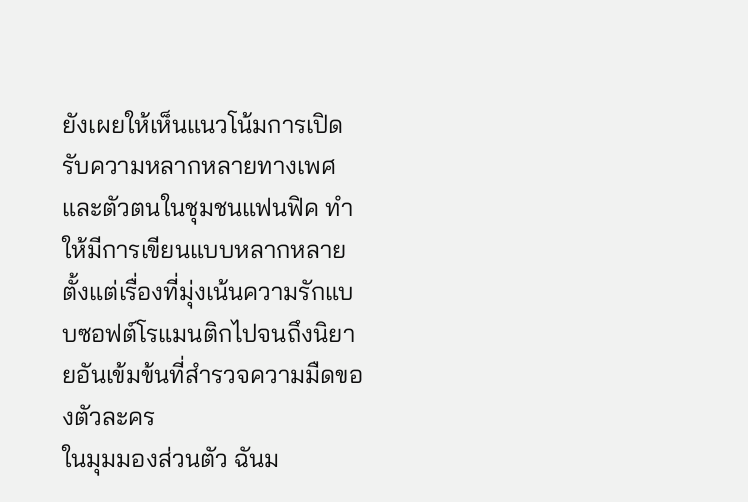ยังเผยให้เห็นแนวโน้มการเปิดรับความหลากหลายทางเพศและตัวตนในชุมชนแฟนฟิค ทำให้มีการเขียนแบบหลากหลายตั้งแต่เรื่องที่มุ่งเน้นความรักแบบซอฟต์โรแมนติกไปจนถึงนิยายอันเข้มข้นที่สำรวจความมืดของตัวละคร
ในมุมมองส่วนตัว ฉันม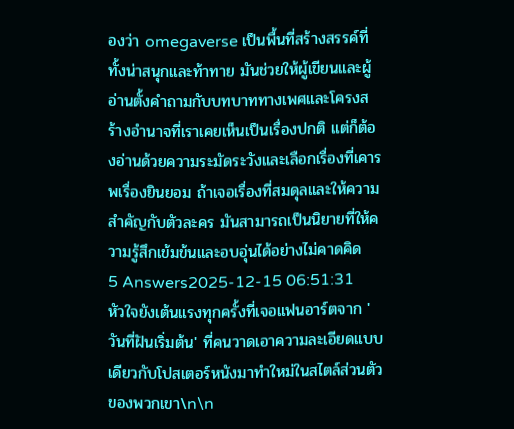องว่า omegaverse เป็นพื้นที่สร้างสรรค์ที่ทั้งน่าสนุกและท้าทาย มันช่วยให้ผู้เขียนและผู้อ่านตั้งคำถามกับบทบาททางเพศและโครงสร้างอำนาจที่เราเคยเห็นเป็นเรื่องปกติ แต่ก็ต้องอ่านด้วยความระมัดระวังและเลือกเรื่องที่เคารพเรื่องยินยอม ถ้าเจอเรื่องที่สมดุลและให้ความสำคัญกับตัวละคร มันสามารถเป็นนิยายที่ให้ความรู้สึกเข้มข้นและอบอุ่นได้อย่างไม่คาดคิด
5 Answers2025-12-15 06:51:31
หัวใจยังเต้นแรงทุกครั้งที่เจอแฟนอาร์ตจาก 'วันที่ฝันเริ่มต้น' ที่คนวาดเอาความละเอียดแบบเดียวกับโปสเตอร์หนังมาทำใหม่ในสไตล์ส่วนตัวของพวกเขา\n\n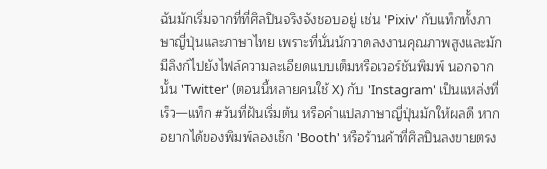ฉันมักเริ่มจากที่ที่ศิลปินจริงจังชอบอยู่ เช่น 'Pixiv' กับแท็กทั้งภาษาญี่ปุ่นและภาษาไทย เพราะที่นั่นนักวาดลงงานคุณภาพสูงและมักมีลิงก์ไปยังไฟล์ความละเอียดแบบเต็มหรือเวอร์ชันพิมพ์ นอกจากนั้น 'Twitter' (ตอนนี้หลายคนใช้ X) กับ 'Instagram' เป็นแหล่งที่เร็ว—แท็ก #วันที่ฝันเริ่มต้น หรือคำแปลภาษาญี่ปุ่นมักให้ผลดี หากอยากได้ของพิมพ์ลองเช็ก 'Booth' หรือร้านค้าที่ศิลปินลงขายตรง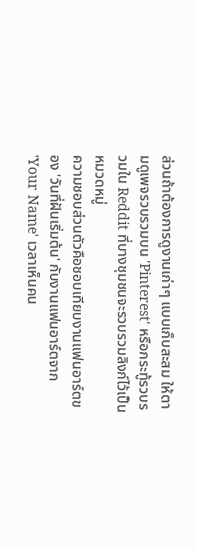ส่วนถ้าต้องการดูงานเก่าๆ แบบเก็บสะสม ให้ตามดูเพจรวบรวมบน 'Pinterest' หรือกระทู้รวบรวมใน Reddit ที่บางชุมชนจะรวบรวมลิงก์ไว้เป็นหมวดหมู่
ความชอบส่วนตัวคือชอบเทียบงานแฟนอาร์ตของ 'วันที่ฝันเริ่มต้น' กับงานแฟนอาร์ตจาก 'Your Name' เวลาเห็นคน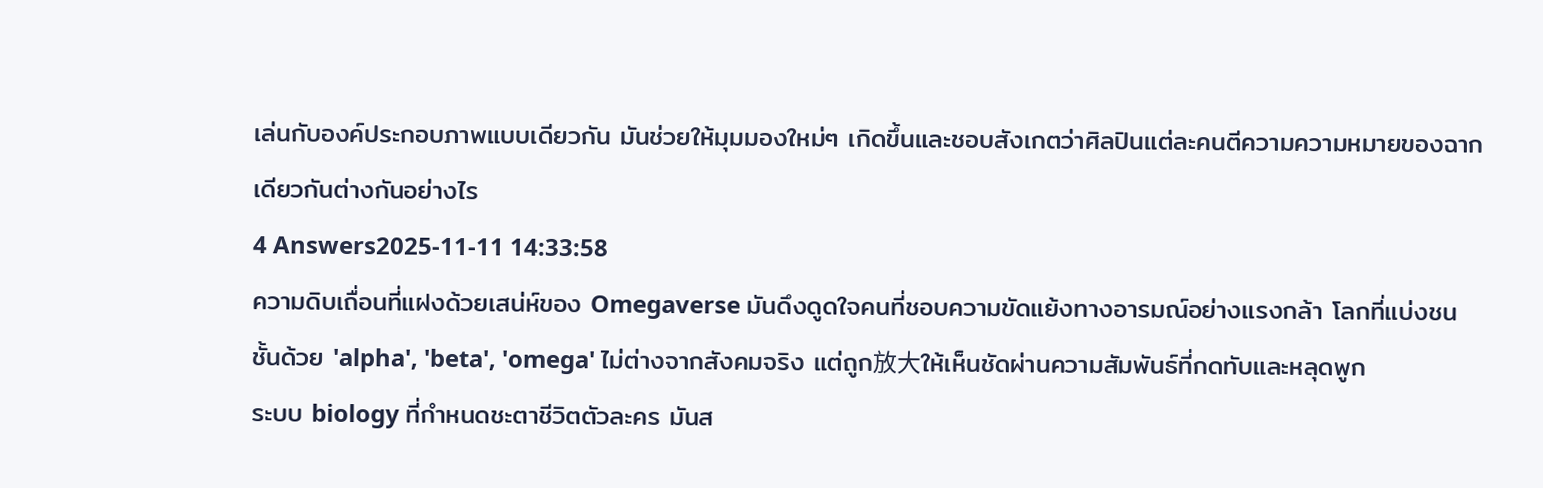เล่นกับองค์ประกอบภาพแบบเดียวกัน มันช่วยให้มุมมองใหม่ๆ เกิดขึ้นและชอบสังเกตว่าศิลปินแต่ละคนตีความความหมายของฉากเดียวกันต่างกันอย่างไร
4 Answers2025-11-11 14:33:58
ความดิบเถื่อนที่แฝงด้วยเสน่ห์ของ Omegaverse มันดึงดูดใจคนที่ชอบความขัดแย้งทางอารมณ์อย่างแรงกล้า โลกที่แบ่งชนชั้นด้วย 'alpha', 'beta', 'omega' ไม่ต่างจากสังคมจริง แต่ถูก放大ให้เห็นชัดผ่านความสัมพันธ์ที่กดทับและหลุดพูก
ระบบ biology ที่กำหนดชะตาชีวิตตัวละคร มันส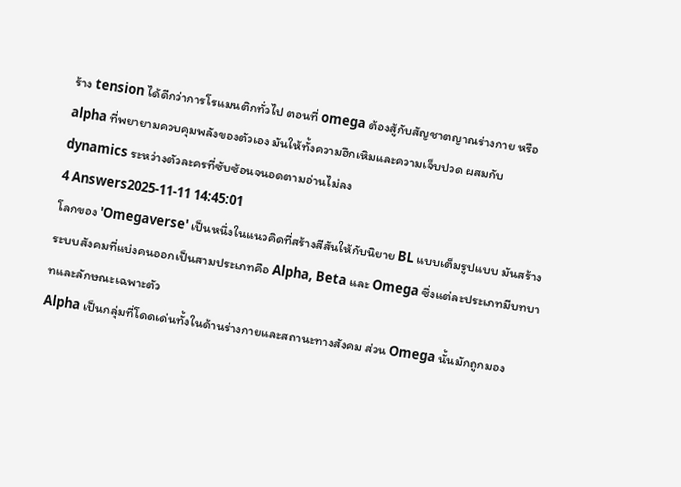ร้าง tension ได้ดีกว่าการโรแมนติกทั่วไป ตอนที่ omega ต้องสู้กับสัญชาตญาณร่างกาย หรือ alpha ที่พยายามควบคุมพลังของตัวเอง มันให้ทั้งความฮึกเหิมและความเจ็บปวด ผสมกับ dynamics ระหว่างตัวละครที่ซับซ้อนจนอดตามอ่านไม่ลง
4 Answers2025-11-11 14:45:01
โลกของ 'Omegaverse' เป็นหนึ่งในแนวคิดที่สร้างสีสันให้กับนิยาย BL แบบเต็มรูปแบบ มันสร้างระบบสังคมที่แบ่งคนออกเป็นสามประเภทคือ Alpha, Beta และ Omega ซึ่งแต่ละประเภทมีบทบาทและลักษณะเฉพาะตัว
Alpha เป็นกลุ่มที่โดดเด่นทั้งในด้านร่างกายและสถานะทางสังคม ส่วน Omega นั้นมักถูกมอง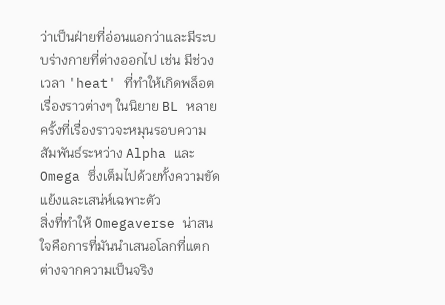ว่าเป็นฝ่ายที่อ่อนแอกว่าและมีระบบร่างกายที่ต่างออกไป เช่น มีช่วงเวลา 'heat' ที่ทำให้เกิดพล็อตเรื่องราวต่างๆ ในนิยาย BL หลายครั้งที่เรื่องราวจะหมุนรอบความสัมพันธ์ระหว่าง Alpha และ Omega ซึ่งเต็มไปด้วยทั้งความขัดแย้งและเสน่ห์เฉพาะตัว
สิ่งที่ทำให้ Omegaverse น่าสนใจคือการที่มันนำเสนอโลกที่แตกต่างจากความเป็นจริง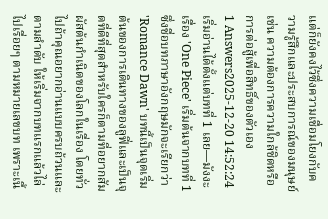แต่ก็ยังคงไว้ซึ่งความเชื่อมโยงกับความรู้สึกและประสบการณ์ของมนุษย์ เช่น ความต้องการความใกล้ชิดหรือการต่อสู้เพื่อสิทธิ์ของตัวเอง
1 Answers2025-12-20 14:52:24
เริ่มอ่านได้ตั้งแต่บทที่ 1 เลย—มังงะเรื่อง 'One Piece' เริ่มต้นจากบทที่ 1 ซึ่งชื่อบทภาษาอังกฤษมักจะเรียกว่า 'Romance Dawn' บทนี้เป็นจุดเริ่มต้นของการเดินทางของลูฟี่และเป็นจุดที่ดีที่สุดสำหรับใครก็ตามที่อยากสัมผัสต้นกำเนิดของโลกในเรื่อง โดยทั่วไปถ้าคุณอยากอ่านแบบครบถ้วนและตามลำดับ ให้เริ่มจากบทแรกแล้วไล่ไปเรื่อยๆ ตามหมายเลขบท เพราะเนื้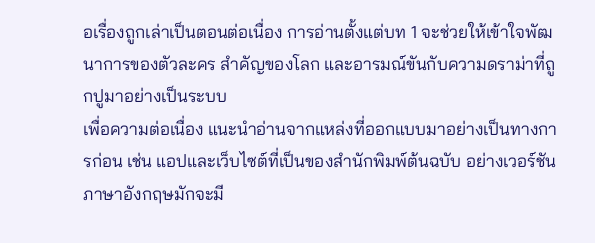อเรื่องถูกเล่าเป็นตอนต่อเนื่อง การอ่านตั้งแต่บท 1 จะช่วยให้เข้าใจพัฒนาการของตัวละคร สำคัญของโลก และอารมณ์ขันกับความดราม่าที่ถูกปูมาอย่างเป็นระบบ
เพื่อความต่อเนื่อง แนะนำอ่านจากแหล่งที่ออกแบบมาอย่างเป็นทางการก่อน เช่น แอปและเว็บไซต์ที่เป็นของสำนักพิมพ์ต้นฉบับ อย่างเวอร์ชันภาษาอังกฤษมักจะมี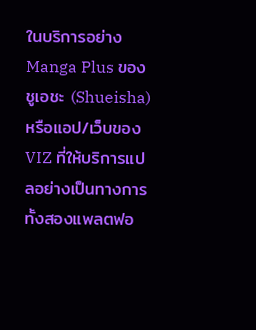ในบริการอย่าง Manga Plus ของชูเอชะ (Shueisha) หรือแอป/เว็บของ VIZ ที่ให้บริการแปลอย่างเป็นทางการ ทั้งสองแพลตฟอ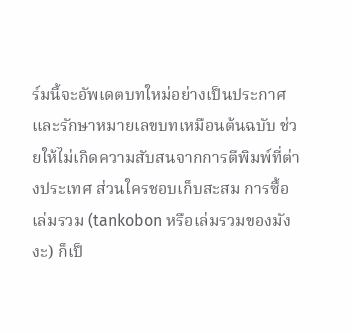ร์มนี้จะอัพเดตบทใหม่อย่างเป็นประกาศและรักษาหมายเลขบทเหมือนต้นฉบับ ช่วยให้ไม่เกิดความสับสนจากการตีพิมพ์ที่ต่างประเทศ ส่วนใครชอบเก็บสะสม การซื้อเล่มรวม (tankobon หรือเล่มรวมของมังงะ) ก็เป็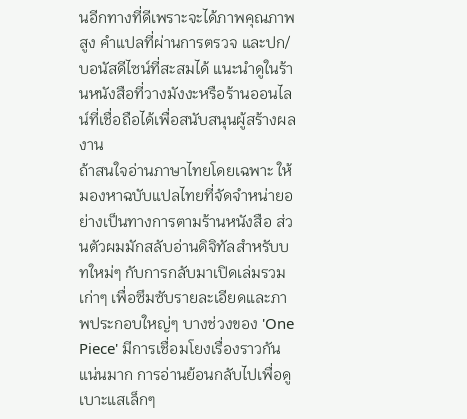นอีกทางที่ดีเพราะจะได้ภาพคุณภาพสูง คำแปลที่ผ่านการตรวจ และปก/บอนัสดีไซน์ที่สะสมได้ แนะนำดูในร้านหนังสือที่วางมังงะหรือร้านออนไลน์ที่เชื่อถือได้เพื่อสนับสนุนผู้สร้างผลงาน
ถ้าสนใจอ่านภาษาไทยโดยเฉพาะ ให้มองหาฉบับแปลไทยที่จัดจำหน่ายอย่างเป็นทางการตามร้านหนังสือ ส่วนตัวผมมักสลับอ่านดิจิทัลสำหรับบทใหม่ๆ กับการกลับมาเปิดเล่มรวมเก่าๆ เพื่อซึมซับรายละเอียดและภาพประกอบใหญ่ๆ บางช่วงของ 'One Piece' มีการเชื่อมโยงเรื่องราวกันแน่นมาก การอ่านย้อนกลับไปเพื่อดูเบาะแสเล็กๆ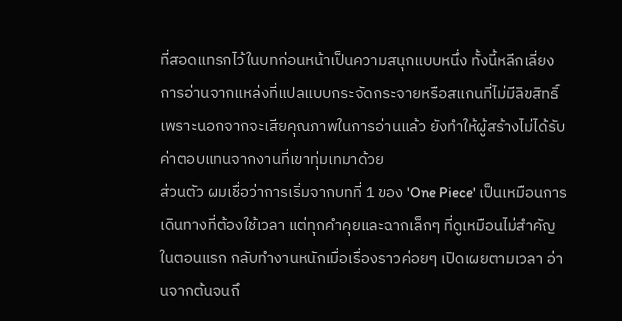ที่สอดแทรกไว้ในบทก่อนหน้าเป็นความสนุกแบบหนึ่ง ทั้งนี้หลีกเลี่ยงการอ่านจากแหล่งที่แปลแบบกระจัดกระจายหรือสแกนที่ไม่มีลิขสิทธิ์ เพราะนอกจากจะเสียคุณภาพในการอ่านแล้ว ยังทำให้ผู้สร้างไม่ได้รับค่าตอบแทนจากงานที่เขาทุ่มเทมาด้วย
ส่วนตัว ผมเชื่อว่าการเริ่มจากบทที่ 1 ของ 'One Piece' เป็นเหมือนการเดินทางที่ต้องใช้เวลา แต่ทุกคำคุยและฉากเล็กๆ ที่ดูเหมือนไม่สำคัญในตอนแรก กลับทำงานหนักเมื่อเรื่องราวค่อยๆ เปิดเผยตามเวลา อ่านจากต้นจนถึ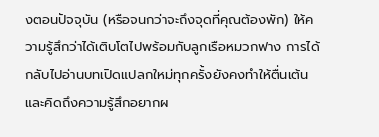งตอนปัจจุบัน (หรือจนกว่าจะถึงจุดที่คุณต้องพัก) ให้ความรู้สึกว่าได้เติบโตไปพร้อมกับลูกเรือหมวกฟาง การได้กลับไปอ่านบทเปิดแปลกใหม่ทุกครั้งยังคงทำให้ตื่นเต้นและคิดถึงความรู้สึกอยากผ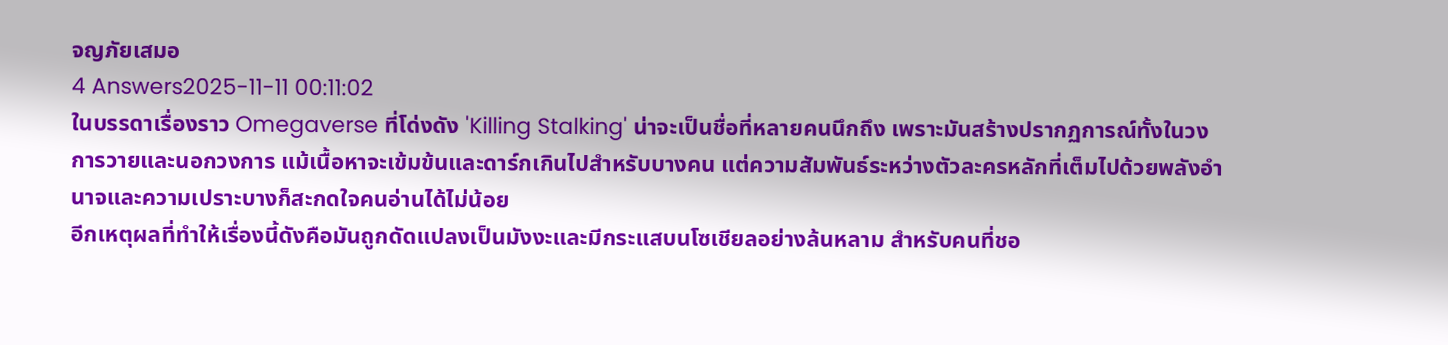จญภัยเสมอ
4 Answers2025-11-11 00:11:02
ในบรรดาเรื่องราว Omegaverse ที่โด่งดัง 'Killing Stalking' น่าจะเป็นชื่อที่หลายคนนึกถึง เพราะมันสร้างปรากฏการณ์ทั้งในวงการวายและนอกวงการ แม้เนื้อหาจะเข้มข้นและดาร์กเกินไปสำหรับบางคน แต่ความสัมพันธ์ระหว่างตัวละครหลักที่เต็มไปด้วยพลังอำนาจและความเปราะบางก็สะกดใจคนอ่านได้ไม่น้อย
อีกเหตุผลที่ทำให้เรื่องนี้ดังคือมันถูกดัดแปลงเป็นมังงะและมีกระแสบนโซเชียลอย่างล้นหลาม สำหรับคนที่ชอ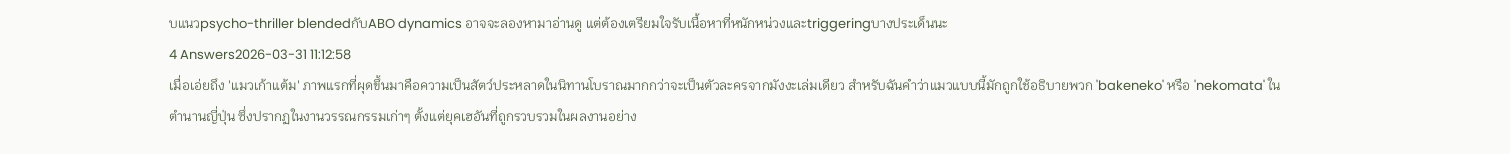บแนวpsycho-thriller blendedกับABO dynamics อาจจะลองหามาอ่านดู แต่ต้องเตรียมใจรับเนื้อหาที่หนักหน่วงและtriggeringบางประเด็นนะ
4 Answers2026-03-31 11:12:58
เมื่อเอ่ยถึง 'แมวเก้าแต้ม' ภาพแรกที่ผุดขึ้นมาคือความเป็นสัตว์ประหลาดในนิทานโบราณมากกว่าจะเป็นตัวละครจากมังงะเล่มเดียว สำหรับฉันคำว่าแมวแบบนี้มักถูกใช้อธิบายพวก 'bakeneko' หรือ 'nekomata' ในตำนานญี่ปุ่น ซึ่งปรากฏในงานวรรณกรรมเก่าๆ ตั้งแต่ยุคเฮอันที่ถูกรวบรวมในผลงานอย่าง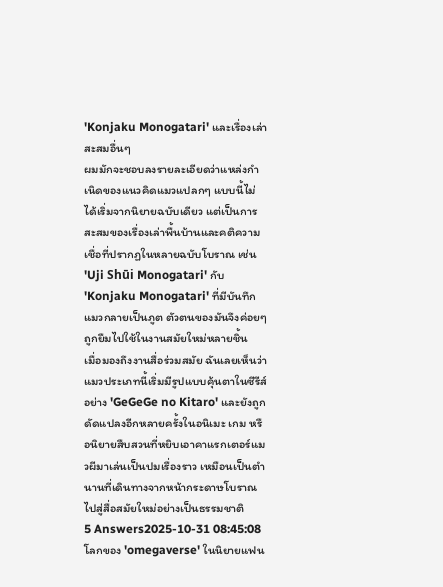'Konjaku Monogatari' และเรื่องเล่าสะสมอื่นๆ
ผมมักจะชอบลงรายละเอียดว่าแหล่งกำเนิดของแนวคิดแมวแปลกๆ แบบนี้ไม่ได้เริ่มจากนิยายฉบับเดียว แต่เป็นการสะสมของเรื่องเล่าพื้นบ้านและคติความเชื่อที่ปรากฏในหลายฉบับโบราณ เช่น 'Uji Shūi Monogatari' กับ 'Konjaku Monogatari' ที่มีบันทึกแมวกลายเป็นภูต ตัวตนของมันจึงค่อยๆ ถูกยืมไปใช้ในงานสมัยใหม่หลายชิ้น
เมื่อมองถึงงานสื่อร่วมสมัย ฉันเลยเห็นว่าแมวประเภทนี้เริ่มมีรูปแบบคุ้นตาในซีรีส์อย่าง 'GeGeGe no Kitaro' และยังถูกดัดแปลงอีกหลายครั้งในอนิเมะ เกม หรือนิยายสืบสวนที่หยิบเอาคาแรกเตอร์แมวผีมาเล่นเป็นปมเรื่องราว เหมือนเป็นตำนานที่เดินทางจากหน้ากระดาษโบราณไปสู่สื่อสมัยใหม่อย่างเป็นธรรมชาติ
5 Answers2025-10-31 08:45:08
โลกของ 'omegaverse' ในนิยายแฟน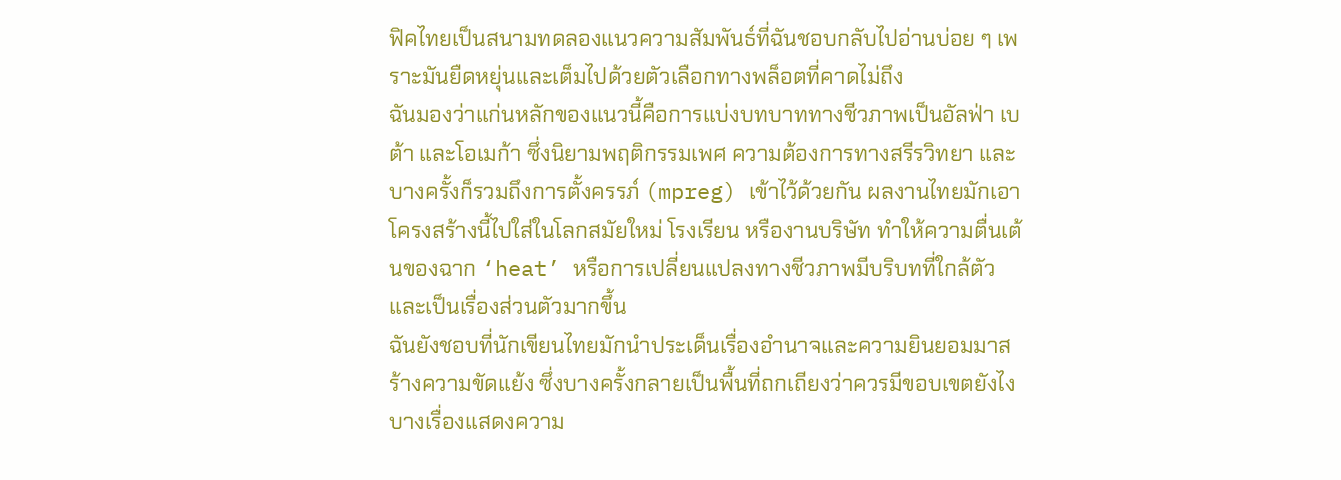ฟิคไทยเป็นสนามทดลองแนวความสัมพันธ์ที่ฉันชอบกลับไปอ่านบ่อย ๆ เพราะมันยืดหยุ่นและเต็มไปด้วยตัวเลือกทางพล็อตที่คาดไม่ถึง
ฉันมองว่าแก่นหลักของแนวนี้คือการแบ่งบทบาททางชีวภาพเป็นอัลฟ่า เบต้า และโอเมก้า ซึ่งนิยามพฤติกรรมเพศ ความต้องการทางสรีรวิทยา และบางครั้งก็รวมถึงการตั้งครรภ์ (mpreg) เข้าไว้ด้วยกัน ผลงานไทยมักเอาโครงสร้างนี้ไปใส่ในโลกสมัยใหม่ โรงเรียน หรืองานบริษัท ทำให้ความตื่นเต้นของฉาก ‘heat’ หรือการเปลี่ยนแปลงทางชีวภาพมีบริบทที่ใกล้ตัวและเป็นเรื่องส่วนตัวมากขึ้น
ฉันยังชอบที่นักเขียนไทยมักนำประเด็นเรื่องอำนาจและความยินยอมมาสร้างความขัดแย้ง ซึ่งบางครั้งกลายเป็นพื้นที่ถกเถียงว่าควรมีขอบเขตยังไง บางเรื่องแสดงความ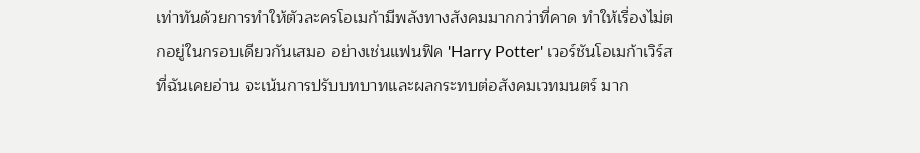เท่าทันด้วยการทำให้ตัวละครโอเมก้ามีพลังทางสังคมมากกว่าที่คาด ทำให้เรื่องไม่ตกอยู่ในกรอบเดียวกันเสมอ อย่างเช่นแฟนฟิค 'Harry Potter' เวอร์ชันโอเมก้าเวิร์สที่ฉันเคยอ่าน จะเน้นการปรับบทบาทและผลกระทบต่อสังคมเวทมนตร์ มาก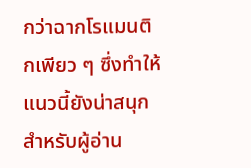กว่าฉากโรแมนติกเพียว ๆ ซึ่งทำให้แนวนี้ยังน่าสนุกสำหรับผู้อ่าน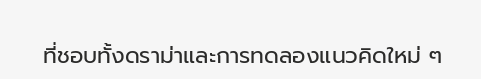ที่ชอบทั้งดราม่าและการทดลองแนวคิดใหม่ ๆ